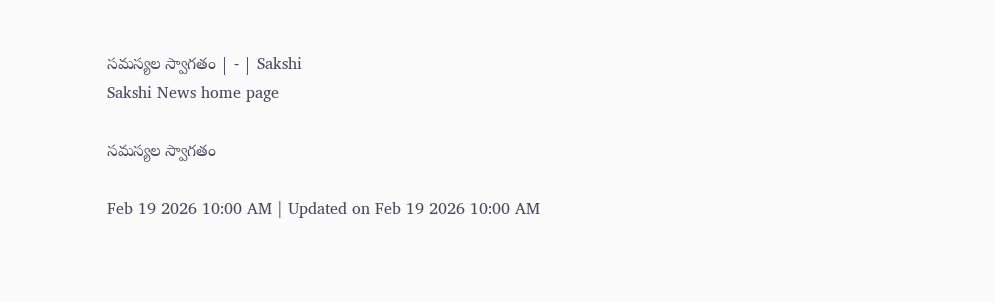సమస్యల స్వాగతం | - | Sakshi
Sakshi News home page

సమస్యల స్వాగతం

Feb 19 2026 10:00 AM | Updated on Feb 19 2026 10:00 AM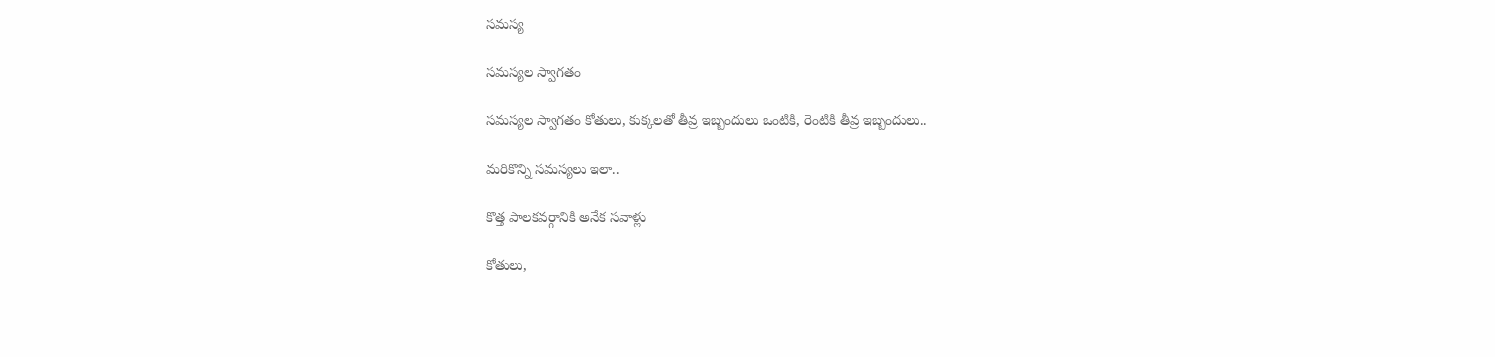సమస్య

సమస్యల స్వాగతం

సమస్యల స్వాగతం కోతులు, కుక్కలతో తీవ్ర ఇబ్బందులు ఒంటికి, రెంటికి తీవ్ర ఇబ్బందులు..

మరికొన్ని సమస్యలు ఇలా..

కొత్త పాలకవర్గానికి అనేక సవాళ్లు

కోతులు,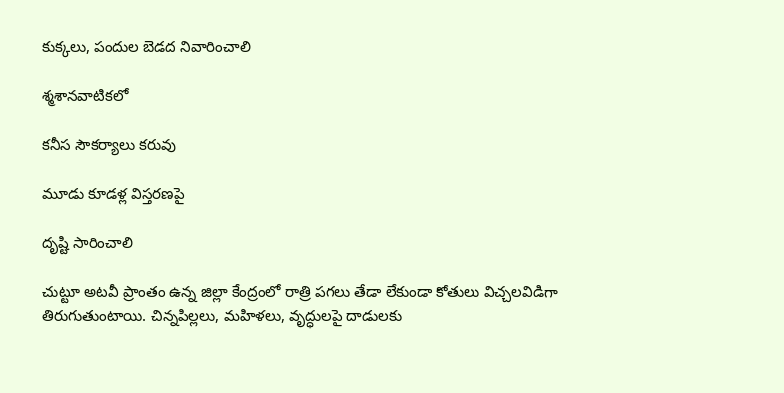కుక్కలు, పందుల బెడద నివారించాలి

శ్మశానవాటికలో

కనీస సౌకర్యాలు కరువు

మూడు కూడళ్ల విస్తరణపై

దృష్టి సారించాలి

చుట్టూ అటవీ ప్రాంతం ఉన్న జిల్లా కేంద్రంలో రాత్రి పగలు తేడా లేకుండా కోతులు విచ్చలవిడిగా తిరుగుతుంటాయి. చిన్నపిల్లలు, మహిళలు, వృద్ధులపై దాడులకు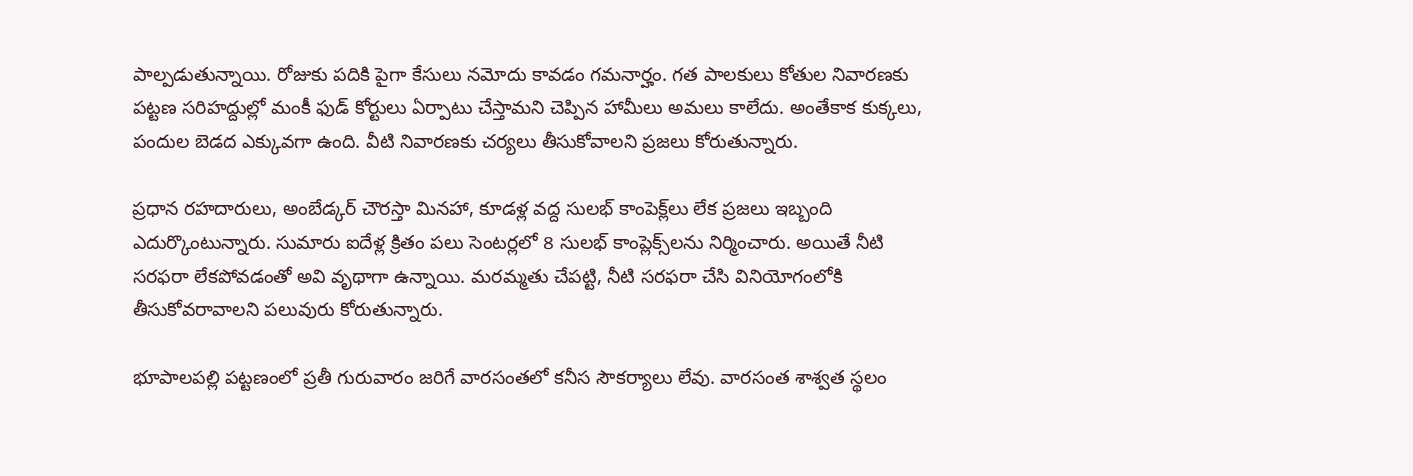పాల్పడుతున్నాయి. రోజుకు పదికి పైగా కేసులు నమోదు కావడం గమనార్హం. గత పాలకులు కోతుల నివారణకు పట్టణ సరిహద్దుల్లో మంకీ ఫుడ్‌ కోర్టులు ఏర్పాటు చేస్తామని చెప్పిన హామీలు అమలు కాలేదు. అంతేకాక కుక్కలు, పందుల బెడద ఎక్కువగా ఉంది. వీటి నివారణకు చర్యలు తీసుకోవాలని ప్రజలు కోరుతున్నారు.

ప్రధాన రహదారులు, అంబేడ్కర్‌ చౌరస్తా మినహా, కూడళ్ల వద్ద సులభ్‌ కాంపెక్ల్‌లు లేక ప్రజలు ఇబ్బంది ఎదుర్కొంటున్నారు. సుమారు ఐదేళ్ల క్రితం పలు సెంటర్లలో 8 సులభ్‌ కాంప్లెక్స్‌లను నిర్మించారు. అయితే నీటి సరఫరా లేకపోవడంతో అవి వృథాగా ఉన్నాయి. మరమ్మతు చేపట్టి, నీటి సరఫరా చేసి వినియోగంలోకి తీసుకోవరావాలని పలువురు కోరుతున్నారు.

భూపాలపల్లి పట్టణంలో ప్రతీ గురువారం జరిగే వారసంతలో కనీస సౌకర్యాలు లేవు. వారసంత శాశ్వత స్థలం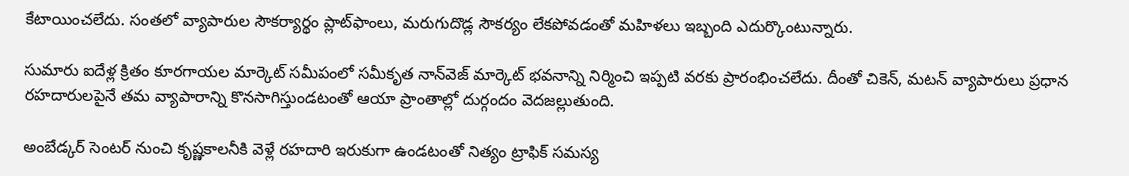కేటాయించలేదు. సంతలో వ్యాపారుల సౌకర్యార్థం ప్లాట్‌ఫాంలు, మరుగుదొడ్ల సౌకర్యం లేకపోవడంతో మహిళలు ఇబ్బంది ఎదుర్కొంటున్నారు.

సుమారు ఐదేళ్ల క్రితం కూరగాయల మార్కెట్‌ సమీపంలో సమీకృత నాన్‌వెజ్‌ మార్కెట్‌ భవనాన్ని నిర్మించి ఇప్పటి వరకు ప్రారంభించలేదు. దీంతో చికెన్‌, మటన్‌ వ్యాపారులు ప్రధాన రహదారులపైనే తమ వ్యాపారాన్ని కొనసాగిస్తుండటంతో ఆయా ప్రాంతాల్లో దుర్గందం వెదజల్లుతుంది.

అంబేడ్కర్‌ సెంటర్‌ నుంచి కృష్ణకాలనీకి వెళ్లే రహదారి ఇరుకుగా ఉండటంతో నిత్యం ట్రాఫిక్‌ సమస్య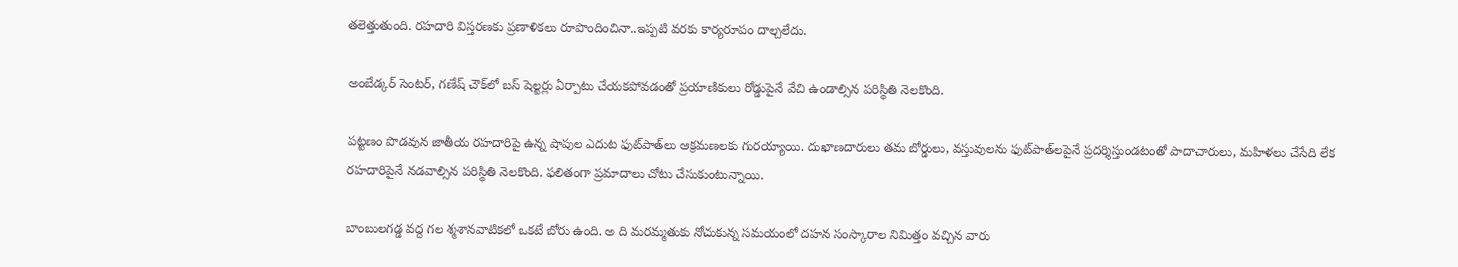తలెత్తుతుంది. రహదారి విస్తరణకు ప్రణాళికలు రూపొందించినా..ఇప్పటి వరకు కార్యరూపం దాల్చలేదు.

అంబేడ్కర్‌ సెంటర్‌, గణేష్‌ చౌక్‌లో బస్‌ షెల్టర్లు ఏర్పాటు చేయకపోవడంతో ప్రయాణికులు రోడ్డుపైనే వేచి ఉండాల్సిన పరిస్థితి నెలకొంది.

పట్టణం పొడవున జాతీయ రహదారిపై ఉన్న షాపుల ఎదుట ఫుట్‌పాత్‌లు ఆక్రమణలకు గురయ్యాయి. దుఖాణదారులు తమ బోర్డులు, వస్తువులను ఫుట్‌పాత్‌లపైనే ప్రదర్శిస్తుండటంతో పాదాచారులు, మహిళలు చేసేది లేక రహదారిపైనే నడవాల్సిన పరిస్థితి నెలకొంది. ఫలితంగా ప్రమాదాలు చోటు చేసుకుంటున్నాయి.

బాంబులగడ్డ వద్ద గల శ్మశానవాటికలో ఒకటే బోరు ఉంది. అ ది మరమ్మతుకు నోచుకున్న సమయంలో దహన సంస్కారాల నిమిత్తం వచ్చిన వారు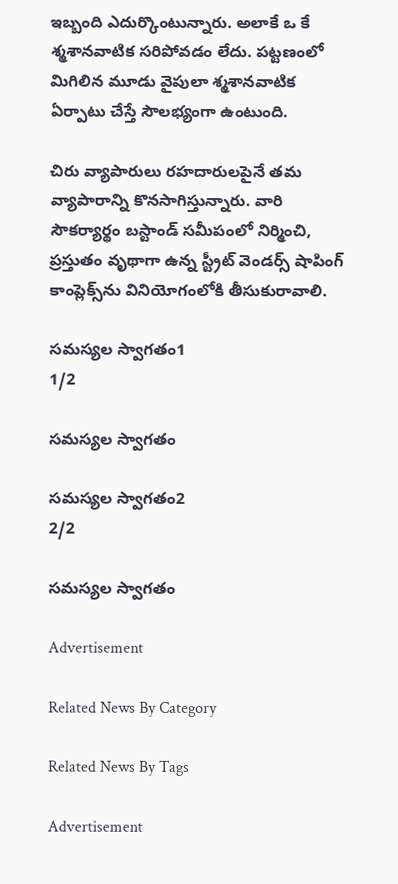ఇబ్బంది ఎదుర్కొంటున్నారు. అలాకే ఒ కే శ్మశానవాటిక సరిపోవడం లేదు. పట్టణంలో మిగిలిన మూడు వైపులా శ్మశానవాటిక ఏర్పాటు చేస్తే సౌలభ్యంగా ఉంటుంది.

చిరు వ్యాపారులు రహదారులపైనే తమ వ్యాపారాన్ని కొనసాగిస్తున్నారు. వారి సౌకర్యార్థం బస్టాండ్‌ సమీపంలో నిర్మించి, ప్రస్తుతం వృథాగా ఉన్న స్ట్రీట్‌ వెండర్స్‌ షాపింగ్‌ కాంప్లెక్స్‌ను వినియోగంలోకి తీసుకురావాలి.

సమస్యల స్వాగతం1
1/2

సమస్యల స్వాగతం

సమస్యల స్వాగతం2
2/2

సమస్యల స్వాగతం

Advertisement

Related News By Category

Related News By Tags

Advertisement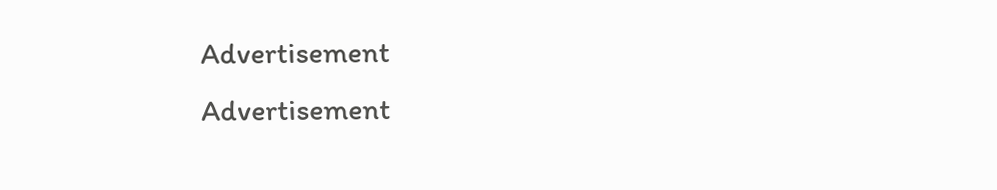Advertisement
Advertisement